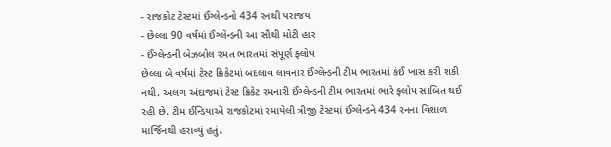- રાજકોટ ટેસ્ટમાં ઈંગ્લેન્ડનો 434 રનથી પરાજય
- છેલ્લા 90 વર્ષમાં ઈંગ્લેન્ડની આ સૌથી મોટી હાર
- ઈંગ્લેન્ડની બેઝબોલ રમત ભારતમાં સંપૂર્ણ ફ્લોપ
છેલ્લા બે વર્ષમાં ટેસ્ટ ક્રિકેટમાં બદલાવ લાવનાર ઈંગ્લેન્ડની ટીમ ભારતમાં કંઈ ખાસ કરી શકી નથી. અલગ અંદાજમાં ટેસ્ટ ક્રિકેટ રમનારી ઈંગ્લેન્ડની ટીમ ભારતમાં ભારે ફ્લોપ સાબિત થઈ રહી છે. ટીમ ઈન્ડિયાએ રાજકોટમાં રમાયેલી ત્રીજી ટેસ્ટમાં ઈંગ્લેન્ડને 434 રનના વિશાળ માર્જિનથી હરાવ્યું હતું.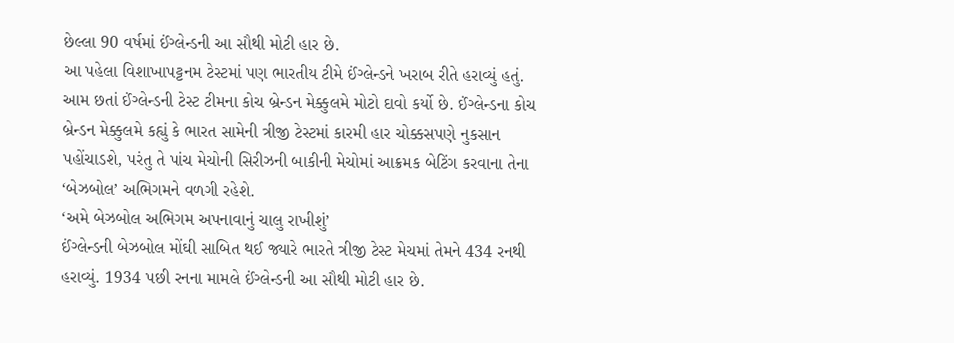છેલ્લા 90 વર્ષમાં ઈંગ્લેન્ડની આ સૌથી મોટી હાર છે.
આ પહેલા વિશાખાપટ્ટનમ ટેસ્ટમાં પણ ભારતીય ટીમે ઈંગ્લેન્ડને ખરાબ રીતે હરાવ્યું હતું. આમ છતાં ઈંગ્લેન્ડની ટેસ્ટ ટીમના કોચ બ્રેન્ડન મેક્કુલમે મોટો દાવો કર્યો છે. ઈંગ્લેન્ડના કોચ બ્રેન્ડન મેક્કુલમે કહ્યું કે ભારત સામેની ત્રીજી ટેસ્ટમાં કારમી હાર ચોક્કસપણે નુકસાન પહોંચાડશે, પરંતુ તે પાંચ મેચોની સિરીઝની બાકીની મેચોમાં આક્રમક બેટિંગ કરવાના તેના ‘બેઝબોલ’ અભિગમને વળગી રહેશે.
‘અમે બેઝબોલ અભિગમ અપનાવાનું ચાલુ રાખીશું’
ઈંગ્લેન્ડની બેઝબોલ મોંઘી સાબિત થઈ જ્યારે ભારતે ત્રીજી ટેસ્ટ મેચમાં તેમને 434 રનથી હરાવ્યું. 1934 પછી રનના મામલે ઈંગ્લેન્ડની આ સૌથી મોટી હાર છે.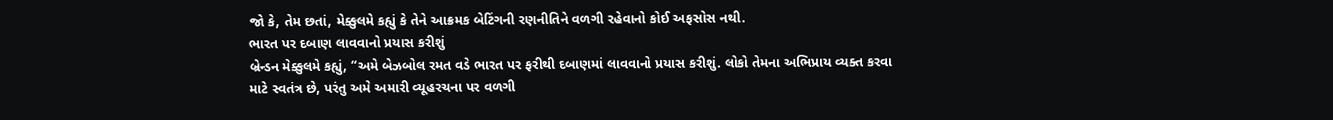જો કે, તેમ છતાં, મેક્કુલમે કહ્યું કે તેને આક્રમક બેટિંગની રણનીતિને વળગી રહેવાનો કોઈ અફસોસ નથી.
ભારત પર દબાણ લાવવાનો પ્રયાસ કરીશું
બ્રેન્ડન મેક્કુલમે કહ્યું, “અમે બેઝબોલ રમત વડે ભારત પર ફરીથી દબાણમાં લાવવાનો પ્રયાસ કરીશું. લોકો તેમના અભિપ્રાય વ્યક્ત કરવા માટે સ્વતંત્ર છે, પરંતુ અમે અમારી વ્યૂહરચના પર વળગી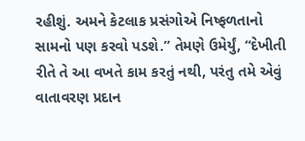રહીશું. અમને કેટલાક પ્રસંગોએ નિષ્ફળતાનો સામનો પણ કરવો પડશે.” તેમણે ઉમેર્યું, “દેખીતી રીતે તે આ વખતે કામ કરતું નથી, પરંતુ તમે એવું વાતાવરણ પ્રદાન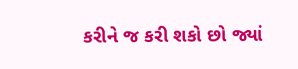કરીને જ કરી શકો છો જ્યાં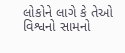લોકોને લાગે કે તેઓ વિશ્વનો સામનો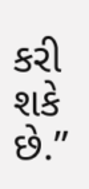કરી શકે છે.”